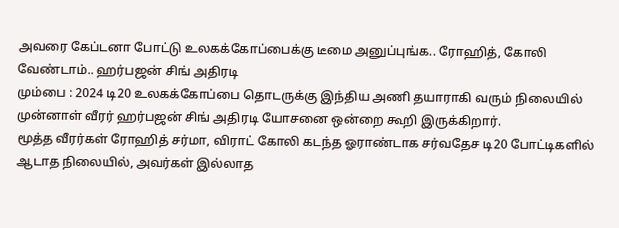அவரை கேப்டனா போட்டு உலகக்கோப்பைக்கு டீமை அனுப்புங்க.. ரோஹித், கோலி வேண்டாம்.. ஹர்பஜன் சிங் அதிரடி
மும்பை : 2024 டி20 உலகக்கோப்பை தொடருக்கு இந்திய அணி தயாராகி வரும் நிலையில் முன்னாள் வீரர் ஹர்பஜன் சிங் அதிரடி யோசனை ஒன்றை கூறி இருக்கிறார்.
மூத்த வீரர்கள் ரோஹித் சர்மா, விராட் கோலி கடந்த ஓராண்டாக சர்வதேச டி20 போட்டிகளில் ஆடாத நிலையில், அவர்கள் இல்லாத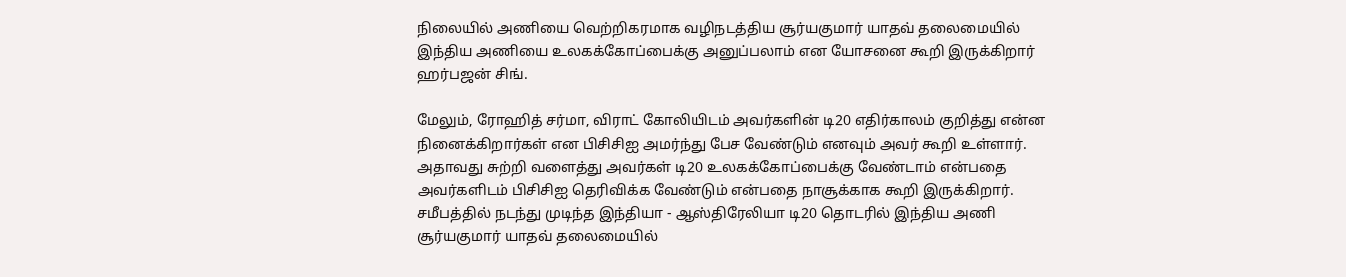நிலையில் அணியை வெற்றிகரமாக வழிநடத்திய சூர்யகுமார் யாதவ் தலைமையில் இந்திய அணியை உலகக்கோப்பைக்கு அனுப்பலாம் என யோசனை கூறி இருக்கிறார் ஹர்பஜன் சிங்.

மேலும், ரோஹித் சர்மா, விராட் கோலியிடம் அவர்களின் டி20 எதிர்காலம் குறித்து என்ன நினைக்கிறார்கள் என பிசிசிஐ அமர்ந்து பேச வேண்டும் எனவும் அவர் கூறி உள்ளார். அதாவது சுற்றி வளைத்து அவர்கள் டி20 உலகக்கோப்பைக்கு வேண்டாம் என்பதை அவர்களிடம் பிசிசிஐ தெரிவிக்க வேண்டும் என்பதை நாசூக்காக கூறி இருக்கிறார்.
சமீபத்தில் நடந்து முடிந்த இந்தியா - ஆஸ்திரேலியா டி20 தொடரில் இந்திய அணி சூர்யகுமார் யாதவ் தலைமையில்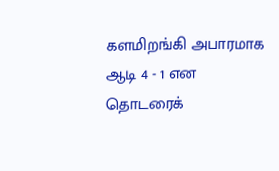களமிறங்கி அபாரமாக ஆடி 4 - 1 என தொடரைக்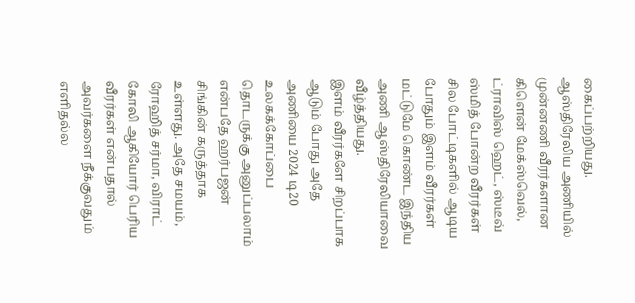கைப்பற்றியது. ஆஸ்திரேலிய அணியில் முன்னணி வீரர்களான கிளென் மேக்ஸ்வெல், ட்ராவிஸ் ஹெட், ஸ்டீவ் ஸ்மித் போன்ற வீரர்கள் சில போட்டிகளில் ஆடிய போதும் இளம் வீரர்கள் மட்டுமே கொண்ட இந்திய அணி ஆஸ்திரேலியாவை வீழ்த்தியது.
இளம் வீரர்களே சிறப்பாக ஆடும் போது அதே அணியை 2024 டி20 உலகக்கோப்பை தொடருக்கு அனுப்பலாம் என்பதே ஹர்பஜன் சிங்கின் கருத்தாக உள்ளது. அதே சமயம், ரோஹித் சர்மா, விராட் கோலி ஆகியோர் பெரிய வீரர்கள் என்பதால் அவர்களை நீக்குவதும் எளிதல்ல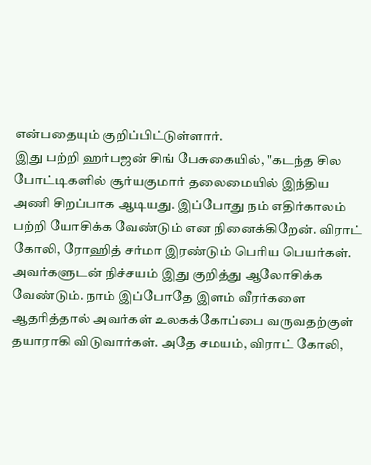என்பதையும் குறிப்பிட்டுள்ளார்.
இது பற்றி ஹர்பஜன் சிங் பேசுகையில், "கடந்த சில போட்டிகளில் சூர்யகுமார் தலைமையில் இந்திய அணி சிறப்பாக ஆடியது. இப்போது நம் எதிர்காலம் பற்றி யோசிக்க வேண்டும் என நினைக்கிறேன். விராட் கோலி, ரோஹித் சர்மா இரண்டும் பெரிய பெயர்கள். அவர்களுடன் நிச்சயம் இது குறித்து ஆலோசிக்க வேண்டும். நாம் இப்போதே இளம் வீரர்களை ஆதரித்தால் அவர்கள் உலகக்கோப்பை வருவதற்குள் தயாராகி விடுவார்கள். அதே சமயம், விராட் கோலி,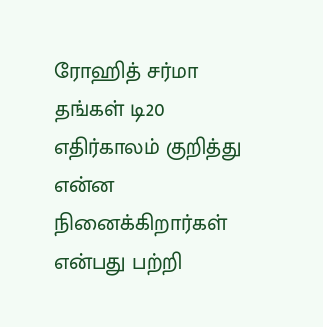ரோஹித் சர்மா தங்கள் டி20 எதிர்காலம் குறித்து என்ன நினைக்கிறார்கள் என்பது பற்றி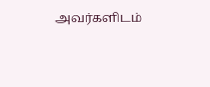அவர்களிடம்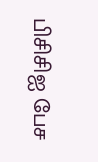பிசிசிஐ பேச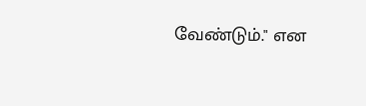வேண்டும்." என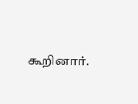கூறினார்.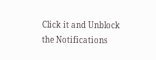Click it and Unblock the Notifications